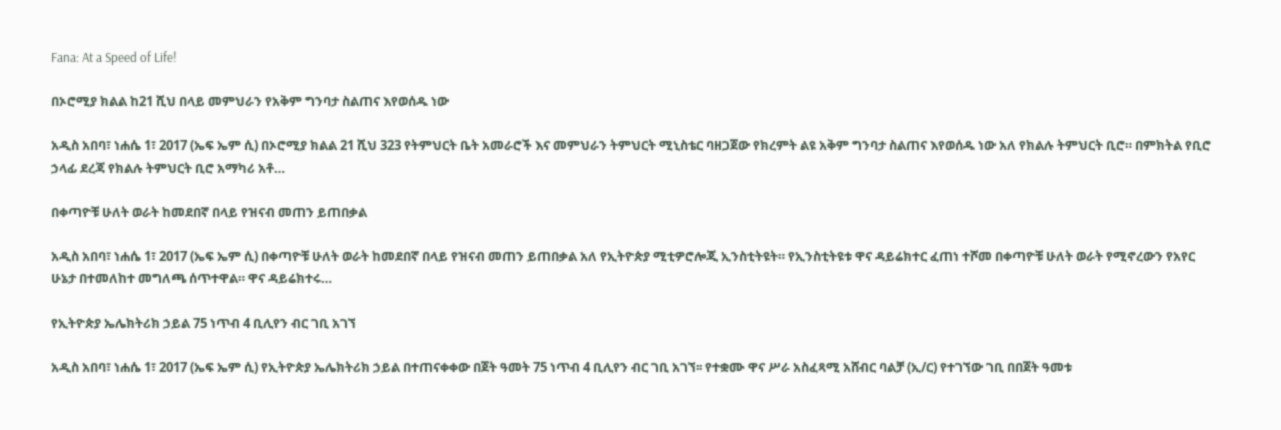Fana: At a Speed of Life!

በኦሮሚያ ክልል ከ21 ሺህ በላይ መምህራን የአቅም ግንባታ ስልጠና እየወሰዱ ነው

አዲስ አበባ፣ ነሐሴ 1፣ 2017 (ኤፍ ኤም ሲ) በኦሮሚያ ክልል 21 ሺህ 323 የትምህርት ቤት አመራሮች እና መምህራን ትምህርት ሚኒስቴር ባዘጋጀው የክረምት ልዩ አቅም ግንባታ ስልጠና እየወሰዱ ነው አለ የክልሉ ትምህርት ቢሮ። በምክትል የቢሮ ኃላፊ ደረጃ የክልሉ ትምህርት ቢሮ አማካሪ አቶ…

በቀጣዮቹ ሁለት ወራት ከመደበኛ በላይ የዝናብ መጠን ይጠበቃል

አዲስ አበባ፣ ነሐሴ 1፣ 2017 (ኤፍ ኤም ሲ) በቀጣዮቹ ሁለት ወራት ከመደበኛ በላይ የዝናብ መጠን ይጠበቃል አለ የኢትዮጵያ ሚቲዎሮሎጂ ኢንስቲትዩት። የኢንስቲትዩቱ ዋና ዳይሬክተር ፈጠነ ተሾመ በቀጣዮቹ ሁለት ወራት የሚኖረውን የአየር ሁኔታ በተመለከተ መግለጫ ሰጥተዋል። ዋና ዳይሬክተሩ…

የኢትዮጵያ ኤሌክትሪክ ኃይል 75 ነጥብ 4 ቢሊየን ብር ገቢ አገኘ

አዲስ አበባ፣ ነሐሴ 1፣ 2017 (ኤፍ ኤም ሲ) የኢትዮጵያ ኤሌክትሪክ ኃይል በተጠናቀቀው በጀት ዓመት 75 ነጥብ 4 ቢሊየን ብር ገቢ አገኘ፡፡ የተቋሙ ዋና ሥራ አስፈጻሚ አሸብር ባልቻ (ኢ/ር) የተገኘው ገቢ በበጀት ዓመቱ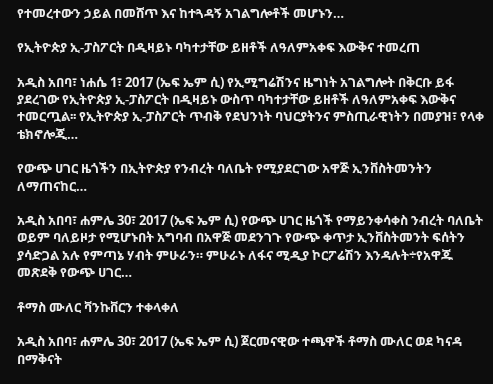የተመረተውን ኃይል በመሸጥ እና ከተጓዳኝ አገልግሎቶች መሆኑን…

የኢትዮጵያ ኢ-ፓስፖርት በዲዛይኑ ባካተታቸው ይዘቶች ለዓለምአቀፍ እውቅና ተመረጠ

አዲስ አበባ፣ ነሐሴ 1፣ 2017 (ኤፍ ኤም ሲ) የኢሚግሬሽንና ዜግነት አገልግሎት በቅርቡ ይፋ ያደረገው የኢትዮጵያ ኢ-ፓስፖርት በዲዛይኑ ውስጥ ባካተታቸው ይዘቶች ለዓለምአቀፍ እውቅና ተመርጧል፡፡ የኢትዮጵያ ኢ-ፓስፖርት ጥብቅ የደህንነት ባህርያትንና ምስጢራዊነትን በመያዝ፣ የላቀ ቴክኖሎጂ…

የውጭ ሀገር ዜጎችን በኢትዮጵያ የንብረት ባለቤት የሚያደርገው አዋጅ ኢንቨስትመንትን ለማጠናከር…

አዲስ አበባ፣ ሐምሌ 30፣ 2017 (ኤፍ ኤም ሲ) የውጭ ሀገር ዜጎች የማይንቀሳቀስ ንብረት ባለቤት ወይም ባለይዞታ የሚሆኑበት አግባብ በአዋጅ መደንገጉ የውጭ ቀጥታ ኢንቨስትመንት ፍሰትን ያሳድጋል አሉ የምጣኔ ሃብት ምሁራን። ምሁራኑ ለፋና ሚዲያ ኮርፖሬሽን እንዳሉት÷የአዋጁ መጽደቅ የውጭ ሀገር…

ቶማስ ሙለር ቫንኩቨርን ተቀላቀለ

አዲስ አበባ፣ ሐምሌ 30፣ 2017 (ኤፍ ኤም ሲ) ጀርመናዊው ተጫዋች ቶማስ ሙለር ወደ ካናዳ በማቅናት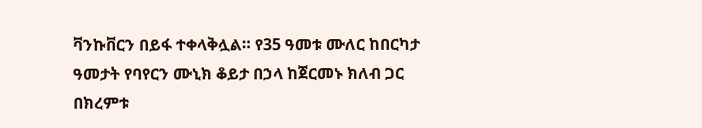ቫንኩቨርን በይፋ ተቀላቅሏል። የ35 ዓመቱ ሙለር ከበርካታ ዓመታት የባየርን ሙኒክ ቆይታ በኃላ ከጀርመኑ ክለብ ጋር በክረምቱ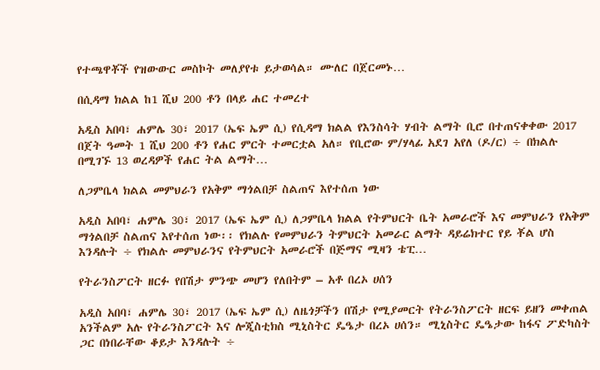የተጫዋቾች የዝውውር መስኮት መለያየቱ ይታወሳል። ሙለር በጀርመኑ…

በሲዳማ ክልል ከ1 ሺህ 200 ቶን በላይ ሐር ተመረተ

አዲስ አበባ፣ ሐምሌ 30፣ 2017 (ኤፍ ኤም ሲ) የሲዳማ ክልል የእንስሳት ሃብት ልማት ቢሮ በተጠናቀቀው 2017 በጀት ዓመት 1 ሺህ 200 ቶን የሐር ምርት ተመርቷል አለ። የቢሮው ም/ሃላፊ አደገ አየለ (ዶ/ር) ÷ በክልሉ በሚገኙ 13 ወረዳዎች የሐር ትል ልማት…

ለጋምቤላ ክልል መምህራን የአቅም ማጎልበቻ ስልጠና እየተሰጠ ነው

አዲስ አበባ፣ ሐምሌ 30፣ 2017 (ኤፍ ኤም ሲ) ለጋምቤላ ክልል የትምህርት ቤት አመራሮች እና መምህራን የአቅም ማጎልበቻ ስልጠና እየተሰጠ ነው፡፡ የክልሉ የመምህራን ትምህርት አመራር ልማት ዳይሬክተር የይ ቾል ሆስ እንዳሉት ÷ የክልሉ መምህራንና የትምህርት አመራሮች በጅማና ሚዛን ቴፒ…

የትራንስፖርት ዘርፉ የበሽታ ምንጭ መሆን የለበትም – አቶ በረኦ ሀሰን

አዲስ አበባ፣ ሐምሌ 30፣ 2017 (ኤፍ ኤም ሲ) ለዜጎቻችን በሽታ የሚያመርት የትራንስፖርት ዘርፍ ይዘን መቀጠል አንችልም አሉ የትራንስፖርት እና ሎጂስቲክስ ሚኒስትር ዴዔታ በረኦ ሀሰን። ሚኒስትር ዴዔታው ከፋና ፖድካስት ጋር በነበራቸው ቆይታ እንዳሉት ÷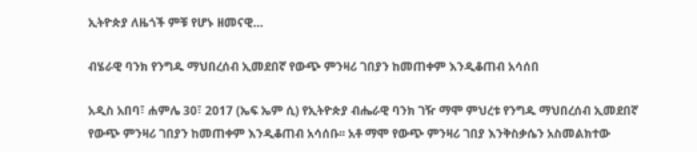ኢትዮጵያ ለዜጎች ምቹ የሆኑ ዘመናዊ…

ብሄራዊ ባንክ የንግዱ ማህበረሰብ ኢመደበኛ የውጭ ምንዛሪ ገበያን ከመጠቀም እንዲቆጠብ አሳሰበ

አዲስ አበባ፣ ሐምሌ 30፣ 2017 (ኤፍ ኤም ሲ) የኢትዮጵያ ብሔራዊ ባንክ ገዥ ማሞ ምህረቱ የንግዱ ማህበረሰብ ኢመደበኛ የውጭ ምንዛሪ ገበያን ከመጠቀም እንዲቆጠብ አሳሰቡ፡፡ አቶ ማሞ የውጭ ምንዛሪ ገበያ እንቅስቃሴን አስመልክተው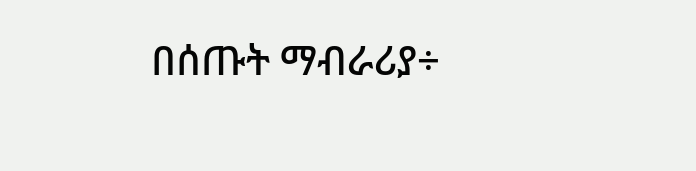በሰጡት ማብራሪያ÷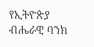የኢትዮጵያ ብሔራዊ ባንክ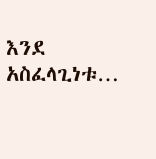እንደ አስፈላጊነቱ…